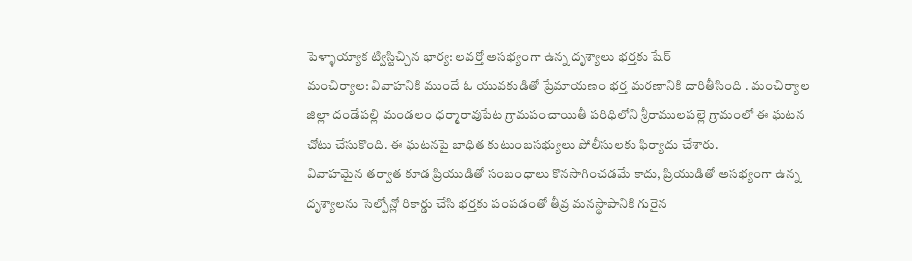పెళ్ళాయ్యాక ట్విస్టిచ్చిన భార్య: లవర్తో అసభ్యంగా ఉన్న దృశ్యాలు భర్తకు షేర్
మంచిర్యాల: వివాహనికి ముందే ఓ యువకుడితో ప్రేమాయణం భర్త మరణానికి దారితీసింది . మంచిర్యాల జిల్లా దండేపల్లి మండలం ధర్మారావుపేట గ్రామపంచాయితీ పరిధిలోని శ్రీరాములపల్లె గ్రామంలో ఈ ఘటన చోటు చేసుకొంది. ఈ ఘటనపై బాధిత కుటుంబసభ్యులు పోలీసులకు ఫిర్యాదు చేశారు.
వివాహమైన తర్వాత కూడ ప్రియుడితో సంబంధాలు కొనసాగించడమే కాదు, ప్రియుడితో అసభ్యంగా ఉన్న దృశ్యాలను సెల్పోన్లో రికార్డు చేసి భర్తకు పంపడంతో తీవ్ర మనస్థాపానికి గురైన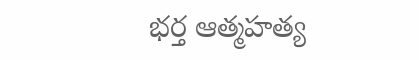భర్త ఆత్మహత్య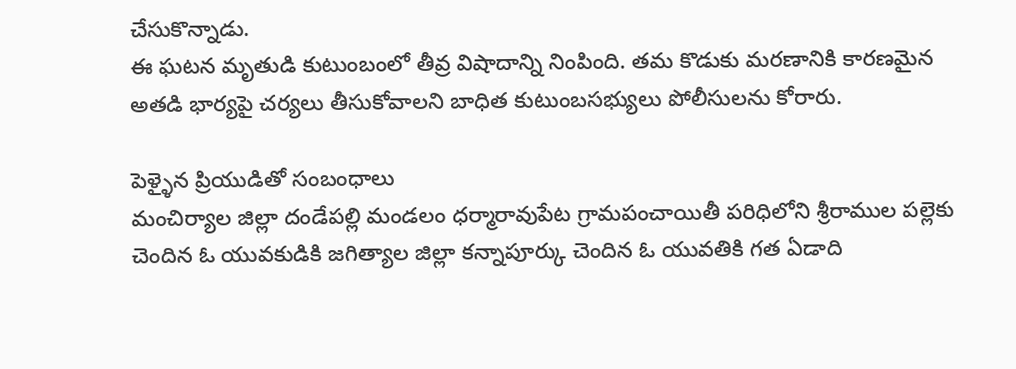చేసుకొన్నాడు.
ఈ ఘటన మృతుడి కుటుంబంలో తీవ్ర విషాదాన్ని నింపింది. తమ కొడుకు మరణానికి కారణమైన అతడి భార్యపై చర్యలు తీసుకోవాలని బాధిత కుటుంబసభ్యులు పోలీసులను కోరారు.

పెళ్ళైన ప్రియుడితో సంబంధాలు
మంచిర్యాల జిల్లా దండేపల్లి మండలం ధర్మారావుపేట గ్రామపంచాయితీ పరిధిలోని శ్రీరాముల పల్లెకు చెందిన ఓ యువకుడికి జగిత్యాల జిల్లా కన్నాపూర్కు చెందిన ఓ యువతికి గత ఏడాది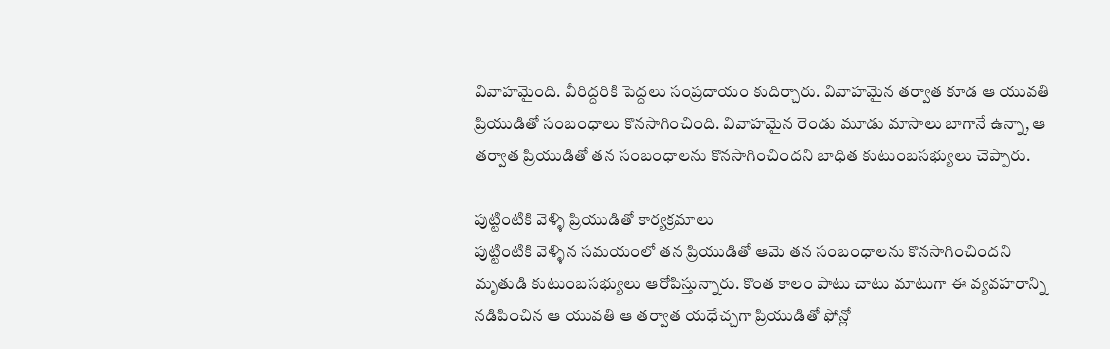వివాహమైంది. వీరిద్దరికి పెద్దలు సంప్రదాయం కుదిర్చారు. వివాహమైన తర్వాత కూడ ఆ యువతి ప్రియుడితో సంబంధాలు కొనసాగించింది. వివాహమైన రెండు మూడు మాసాలు బాగానే ఉన్నా, ఆ తర్వాత ప్రియుడితో తన సంబంధాలను కొనసాగించిందని బాధిత కుటుంబసభ్యులు చెప్పారు.

పుట్టింటికి వెళ్ళి ప్రియుడితో కార్యక్రమాలు
పుట్టింటికి వెళ్ళిన సమయంలో తన ప్రియుడితో ఆమె తన సంబంధాలను కొనసాగించిందని మృతుడి కుటుంబసభ్యులు ఆరోపిస్తున్నారు. కొంత కాలం పాటు చాటు మాటుగా ఈ వ్యవహరాన్ని నడిపించిన ఆ యువతి ఆ తర్వాత యధేచ్చగా ప్రియుడితో ఫోన్లో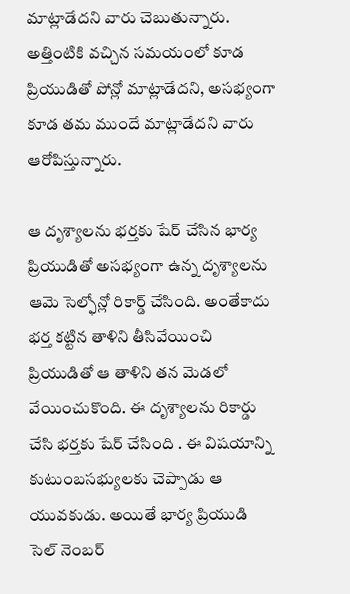మాట్లాడేదని వారు చెబుతున్నారు. అత్తింటికి వచ్చిన సమయంలో కూడ ప్రియుడితో పోన్లో మాట్లాడేదని, అసభ్యంగా కూడ తమ ముందే మాట్లాడేదని వారు ఆరోపిస్తున్నారు.

ఆ దృశ్యాలను భర్తకు షేర్ చేసిన భార్య
ప్రియుడితో అసభ్యంగా ఉన్న దృశ్యాలను ఆమె సెల్ఫోన్లో రికార్డ్ చేసింది. అంతేకాదు భర్త కట్టిన తాళిని తీసివేయించి ప్రియుడితో ఆ తాళిని తన మెడలో వేయించుకొంది. ఈ దృశ్యాలను రికార్డు చేసి భర్తకు షేర్ చేసింది . ఈ విషయాన్ని కుటుంబసభ్యులకు చెప్పాడు ఆ యువకుడు. అయితే భార్య ప్రియుడి సెల్ నెంబర్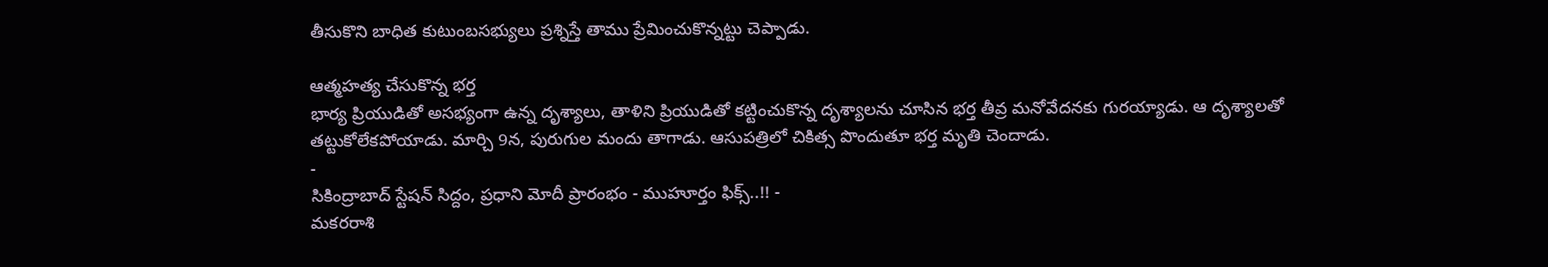తీసుకొని బాధిత కుటుంబసభ్యులు ప్రశ్నిస్తే తాము ప్రేమించుకొన్నట్టు చెప్పాడు.

ఆత్మహత్య చేసుకొన్న భర్త
భార్య ప్రియుడితో అసభ్యంగా ఉన్న దృశ్యాలు, తాళిని ప్రియుడితో కట్టించుకొన్న దృశ్యాలను చూసిన భర్త తీవ్ర మనోవేదనకు గురయ్యాడు. ఆ దృశ్యాలతో తట్టుకోలేకపోయాడు. మార్చి 9న, పురుగుల మందు తాగాడు. ఆసుపత్రిలో చికిత్స పొందుతూ భర్త మృతి చెందాడు.
-
సికింద్రాబాద్ స్టేషన్ సిద్దం, ప్రధాని మోదీ ప్రారంభం - ముహూర్తం ఫిక్స్..!! -
మకరరాశి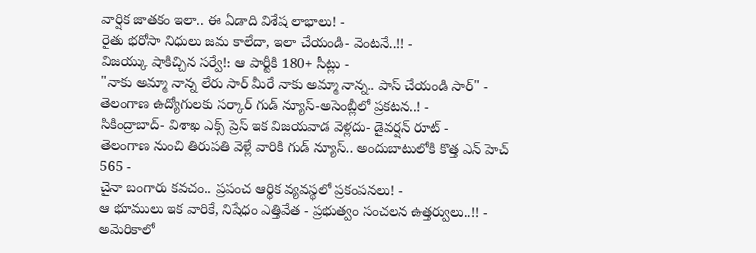వార్షిక జాతకం ఇలా.. ఈ ఏడాది విశేష లాభాలు! -
రైతు భరోసా నిధులు జమ కాలేదా, ఇలా చేయండి- వెంటనే..!! -
విజయ్కు షాకిచ్చిన సర్వే!: ఆ పార్టీకి 180+ సీట్లు -
"నాకు అమ్మా నాన్న లేరు సార్ మీరే నాకు అమ్మా నాన్న.. పాస్ చేయండి సార్" -
తెలంగాణ ఉద్యోగులకు సర్కార్ గుడ్ న్యూస్-అసెంబ్లీలో ప్రకటన..! -
సికింద్రాబాద్- విశాఖ ఎక్స్ ప్రెస్ ఇక విజయవాడ వెళ్లదు- డైవర్షన్ రూట్ -
తెలంగాణ నుంచి తిరుపతి వెళ్లే వారికి గుడ్ న్యూస్.. అందుబాటులోకి కొత్త ఎన్ హెచ్ 565 -
చైనా బంగారు కవచం.. ప్రపంచ ఆర్థిక వ్యవస్థలో ప్రకంపనలు! -
ఆ భూములు ఇక వారికే, నిషేధం ఎత్తివేత - ప్రభుత్వం సంచలన ఉత్తర్వులు..!! -
అమెరికాలో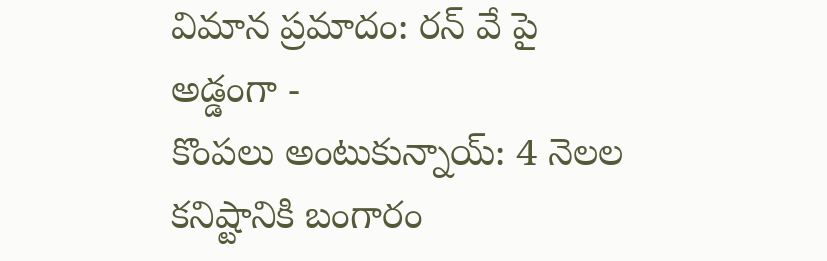విమాన ప్రమాదం: రన్ వే పై అడ్డంగా -
కొంపలు అంటుకున్నాయ్: 4 నెలల కనిష్టానికి బంగారం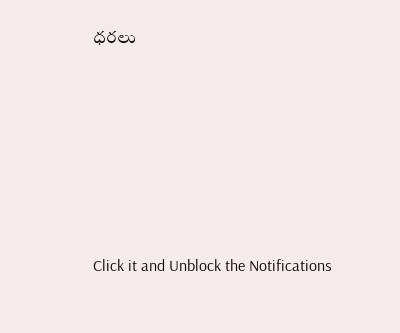ధరలు












Click it and Unblock the Notifications